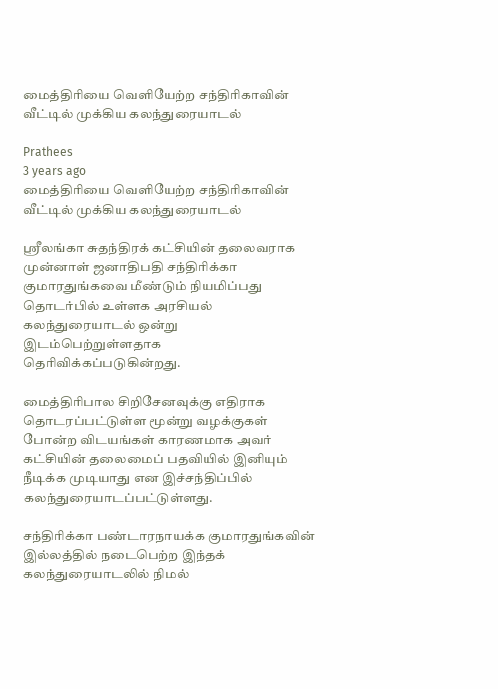மைத்திரியை வெளியேற்ற சந்திரிகாவின் வீட்டில் முக்கிய கலந்துரையாடல்

Prathees
3 years ago
மைத்திரியை வெளியேற்ற சந்திரிகாவின் வீட்டில் முக்கிய கலந்துரையாடல்

ஸ்ரீலங்கா சுதந்திரக் கட்சியின் தலைவராக முன்னாள் ஜனாதிபதி சந்திரிக்கா குமாரதுங்கவை மீண்டும் நியமிப்பது தொடர்பில் உள்ளக அரசியல் கலந்துரையாடல் ஒன்று இடம்பெற்றுள்ளதாக தெரிவிக்கப்படுகின்றது.

மைத்திரிபால சிறிசேனவுக்கு எதிராக தொடரப்பட்டுள்ள மூன்று வழக்குகள் போன்ற விடயங்கள் காரணமாக அவர் கட்சியின் தலைமைப் பதவியில் இனியும் நீடிக்க முடியாது என இச்சந்திப்பில் கலந்துரையாடப்பட்டுள்ளது.

சந்திரிக்கா பண்டாரநாயக்க குமாரதுங்கவின் இல்லத்தில் நடைபெற்ற இந்தக் கலந்துரையாடலில் நிமல்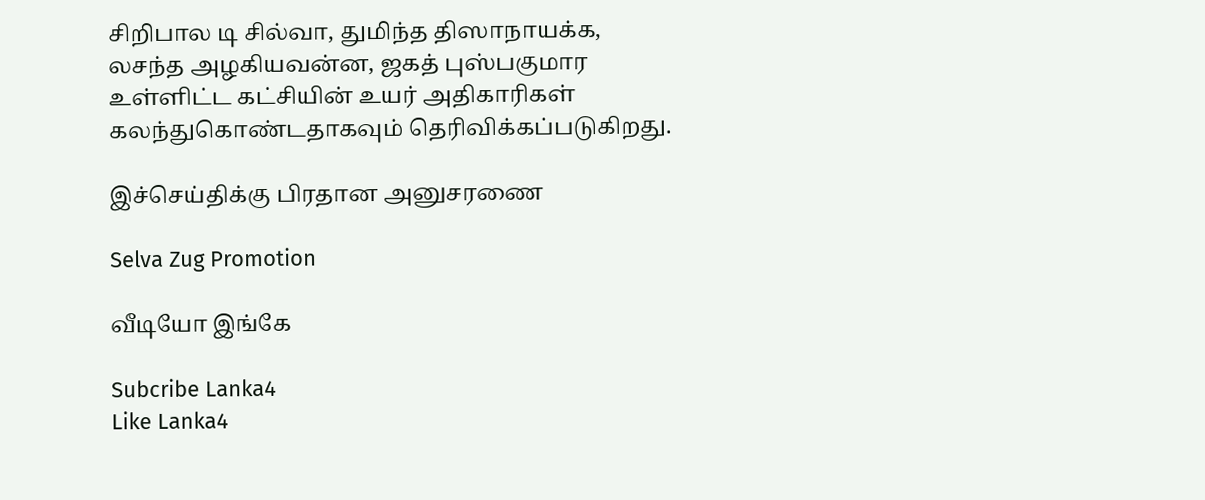சிறிபால டி சில்வா, துமிந்த திஸாநாயக்க, லசந்த அழகியவன்ன, ஜகத் புஸ்பகுமார உள்ளிட்ட கட்சியின் உயர் அதிகாரிகள் கலந்துகொண்டதாகவும் தெரிவிக்கப்படுகிறது.

இச்செய்திக்கு பிரதான அனுசரணை

Selva Zug Promotion

வீடியோ இங்கே

Subcribe Lanka4
Like Lanka4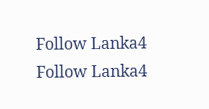Follow Lanka4
Follow Lanka4